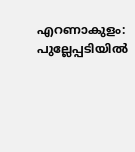എറണാകുളം: പുല്ലേപ്പടിയില്‍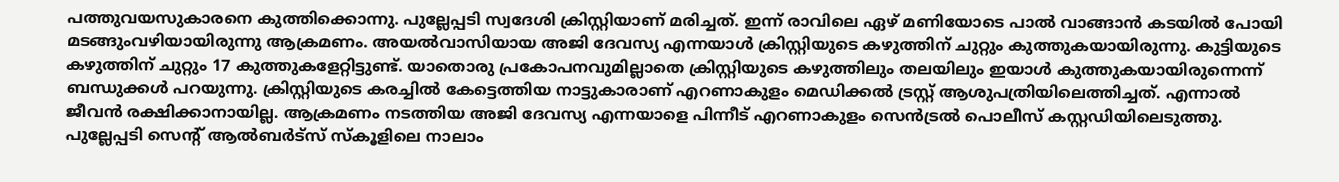പത്തുവയസുകാരനെ കുത്തിക്കൊന്നു. പുല്ലേപ്പടി സ്വദേശി ക്രിസ്റ്റിയാണ് മരിച്ചത്. ഇന്ന് രാവിലെ ഏഴ് മണിയോടെ പാല്‍ വാങ്ങാന്‍ കടയില്‍ പോയി മടങ്ങുംവഴിയായിരുന്നു ആക്രമണം. അയല്‍വാസിയായ അജി ദേവസ്യ എന്നയാള്‍ ക്രിസ്റ്റിയുടെ കഴുത്തിന് ചുറ്റും കുത്തുകയായിരുന്നു. കുട്ടിയുടെ കഴുത്തിന് ചുറ്റും 17 കുത്തുകളേറ്റിട്ടുണ്ട്. യാതൊരു പ്രകോപനവുമില്ലാതെ ക്രിസ്റ്റിയുടെ കഴുത്തിലും തലയിലും ഇയാള്‍ കുത്തുകയായിരുന്നെന്ന് ബന്ധുക്കള്‍ പറയുന്നു. ക്രിസ്റ്റിയുടെ കരച്ചില്‍ കേട്ടെത്തിയ നാട്ടുകാരാണ് എറണാകുളം മെഡിക്കല്‍ ട്രസ്റ്റ് ആശുപത്രിയിലെത്തിച്ചത്. എന്നാല്‍ ജീവന്‍ രക്ഷിക്കാനായില്ല. ആക്രമണം നടത്തിയ അജി ദേവസ്യ എന്നയാളെ പിന്നീട് എറണാകുളം സെന്‍ട്രല്‍ പൊലീസ് കസ്റ്റഡിയിലെടുത്തു. പുല്ലേപ്പടി സെന്റ് ആല്‍ബര്‍ട്സ് സ്കൂളിലെ നാലാം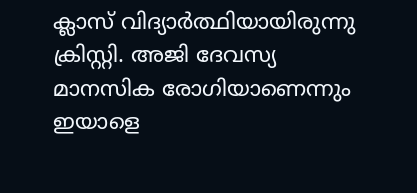ക്ലാസ് വിദ്യാര്‍ത്ഥിയായിരുന്നു ക്രിസ്റ്റി. അജി ദേവസ്യ മാനസിക രോഗിയാണെന്നും ഇയാളെ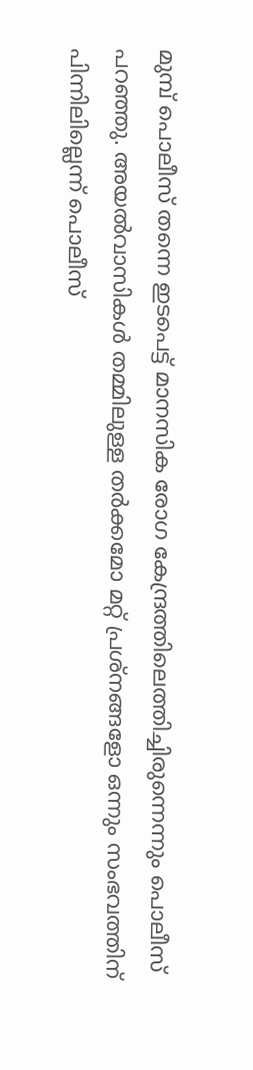മുമ്പ് പൊലീസ് തന്നെ ഇടപെട്ട് മാനസിക രോഗ കേന്ദ്രത്തിലെത്തിച്ചിരുന്നെന്നും പൊലീസ് പറഞ്ഞു. അയല്‍വാസികള്‍ തമ്മിലുള്ള തര്‍ക്കമോ മറ്റ് പ്രശ്നങ്ങളോ ഒന്നും സംഭവത്തിന് പിന്നിലില്ലെന്ന് പൊലീസ്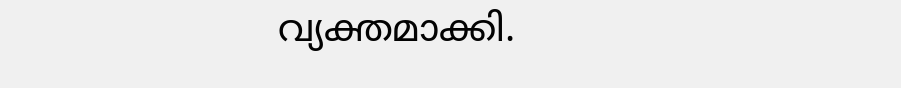വ്യക്തമാക്കി.